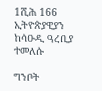1ሺሕ 166 ኢትዮጵያዊያን ከሳዑዲ ዓረቢያ ተመለሱ

ግንቦት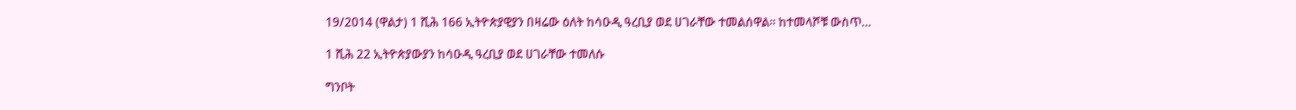19/2014 (ዋልታ) 1 ሺሕ 166 ኢትዮጵያዊያን በዛሬው ዕለት ከሳዑዲ ዓረቢያ ወደ ሀገራቸው ተመልሰዋል፡፡ ከተመላሾቹ ውስጥ…

1 ሺሕ 22 ኢትዮጵያውያን ከሳዑዲ ዓረቢያ ወደ ሀገራቸው ተመለሱ

ግንቦት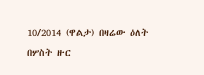10/2014 (ዋልታ) በዛሬው ዕለት በሦስት ዙር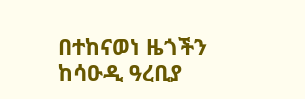በተከናወነ ዜጎችን ከሳዑዲ ዓረቢያ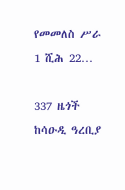የመመለስ ሥራ 1 ሺሕ 22…

337 ዜጎች ከሳዑዲ ዓረቢያ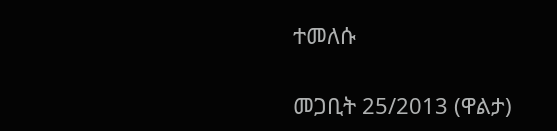ተመለሱ

መጋቢት 25/2013 (ዋልታ)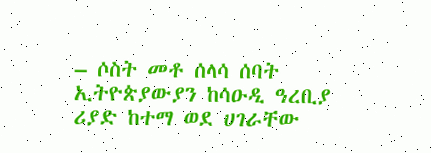– ሶስት መቶ ሰላሳ ሰባት ኢትዮጵያውያን ከሳዑዲ ዓረቢያ ሪያድ ከተማ ወደ ሀገራቸው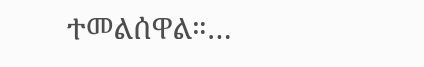ተመልሰዋል።…